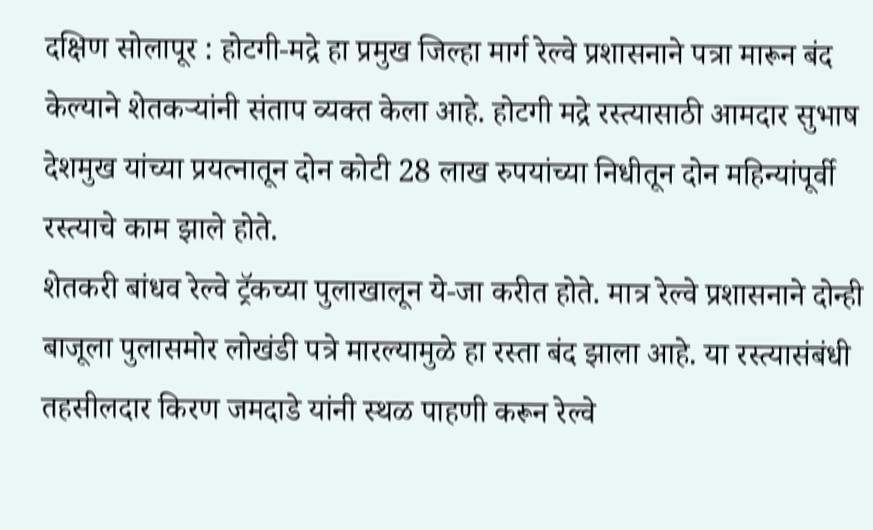दक्षिण सोलापूर : होटगी-मद्रे हा प्रमुख जिल्हा मार्ग रेल्वे प्रशासनाने पत्रा मारून बंद केल्याने शेतकऱ्यांनी संताप व्यक्त केला आहे. होटगी मद्रे रस्त्यासाठी आमदार सुभाष देशमुख यांच्या प्रयत्नातून दोन कोटी 28 लाख रुपयांच्या निधीतून दोन महिन्यांपूर्वी रस्त्याचे काम झाले होते.
शेतकरी बांधव रेल्वे ट्रॅकच्या पुलाखालून ये-जा करीत होते. मात्र रेल्वे प्रशासनाने दोन्ही बाजूला पुलासमोर लोखंडी पत्रे मारल्यामुळे हा रस्ता बंद झाला आहे. या रस्त्यासंबंधी तहसीलदार किरण जमदाडे यांनी स्थळ पाहणी करून रेल्वे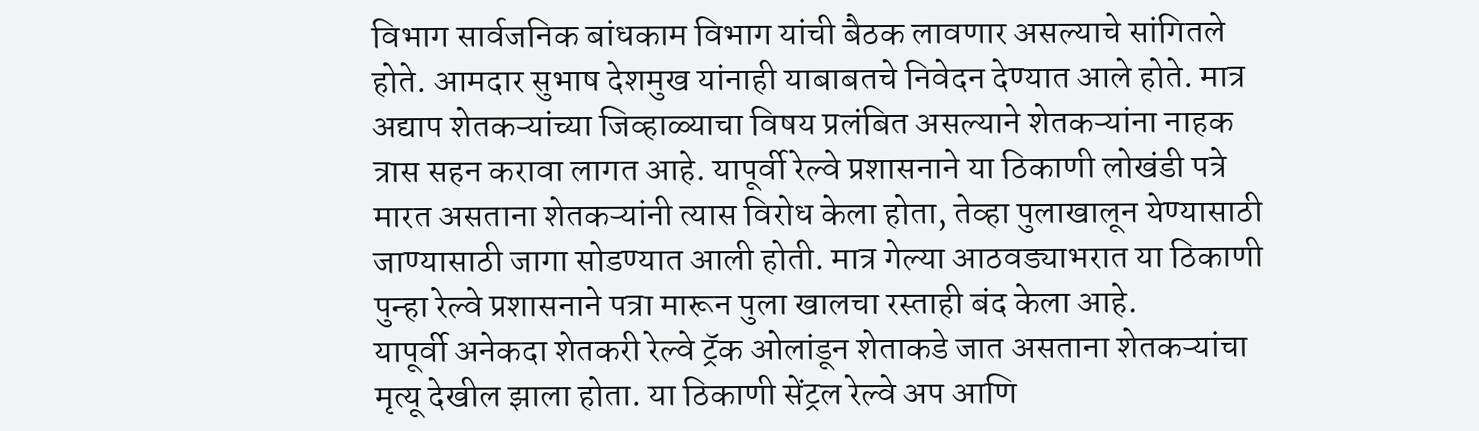विभाग सार्वजनिक बांधकाम विभाग यांची बैठक लावणार असल्याचे सांगितले होते. आमदार सुभाष देशमुख यांनाही याबाबतचे निवेदन देण्यात आले होते. मात्र अद्याप शेतकऱ्यांच्या जिव्हाळ्याचा विषय प्रलंबित असल्याने शेतकऱ्यांना नाहक त्रास सहन करावा लागत आहे. यापूर्वी रेल्वे प्रशासनाने या ठिकाणी लोखंडी पत्रे मारत असताना शेतकऱ्यांनी त्यास विरोध केला होता, तेव्हा पुलाखालून येण्यासाठी जाण्यासाठी जागा सोडण्यात आली होती. मात्र गेल्या आठवड्याभरात या ठिकाणी पुन्हा रेल्वे प्रशासनाने पत्रा मारून पुला खालचा रस्ताही बंद केला आहे.
यापूर्वी अनेकदा शेतकरी रेल्वे ट्रॅक ओलांडून शेताकडे जात असताना शेतकऱ्यांचा मृत्यू देखील झाला होता. या ठिकाणी सेंट्रल रेल्वे अप आणि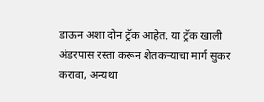डाऊन अशा दोन ट्रॅक आहेत. या ट्रॅक खाली अंडरपास रस्ता करून शेतकऱ्याचा मार्ग सुकर करावा, अन्यथा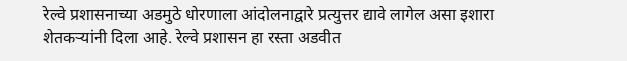रेल्वे प्रशासनाच्या अडमुठे धोरणाला आंदोलनाद्वारे प्रत्युत्तर द्यावे लागेल असा इशारा शेतकऱ्यांनी दिला आहे. रेल्वे प्रशासन हा रस्ता अडवीत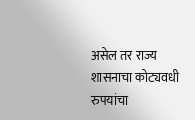असेल तर राज्य शासनाचा कोट्यवधी रुपयांचा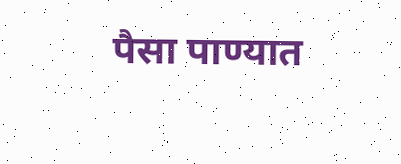पैसा पाण्यात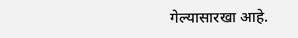गेल्यासारखा आहे.